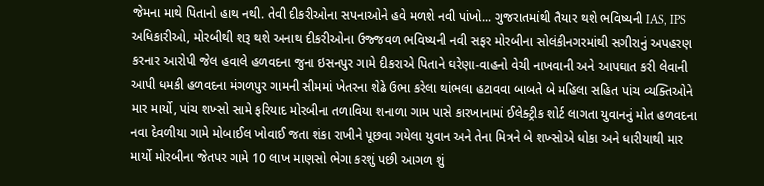જેમના માથે પિતાનો હાથ નથી. તેવી દીકરીઓના સપનાઓને હવે મળશે નવી પાંખો... ગુજરાતમાંથી તૈયાર થશે ભવિષ્યની IAS, IPS અધિકારીઓ, મોરબીથી શરૂ થશે અનાથ દીકરીઓના ઉજ્જવળ ભવિષ્યની નવી સફર મોરબીના સોલંકીનગરમાંથી સગીરાનું અપહરણ કરનાર આરોપી જેલ હવાલે હળવદના જુના ઇસનપુર ગામે દીકરાએ પિતાને ઘરેણા-વાહનો વેચી નાખવાની અને આપઘાત કરી લેવાની આપી ધમકી હળવદના મંગળપુર ગામની સીમમાં ખેતરના શેઢે ઉભા કરેલા થાંભલા હટાવવા બાબતે બે મહિલા સહિત પાંચ વ્યક્તિઓને માર માર્યો, પાંચ શખ્સો સામે ફરિયાદ મોરબીના તળાવિયા શનાળા ગામ પાસે કારખાનામાં ઈલેક્ટ્રીક શોર્ટ લાગતા યુવાનનું મોત હળવદના નવા દેવળીયા ગામે મોબાઈલ ખોવાઈ જતા શંકા રાખીને પૂછવા ગયેલા યુવાન અને તેના મિત્રને બે શખ્સોએ ધોકા અને ધારીયાથી માર માર્યો મોરબીના જેતપર ગામે 10 લાખ માણસો ભેગા કરશું પછી આગળ શું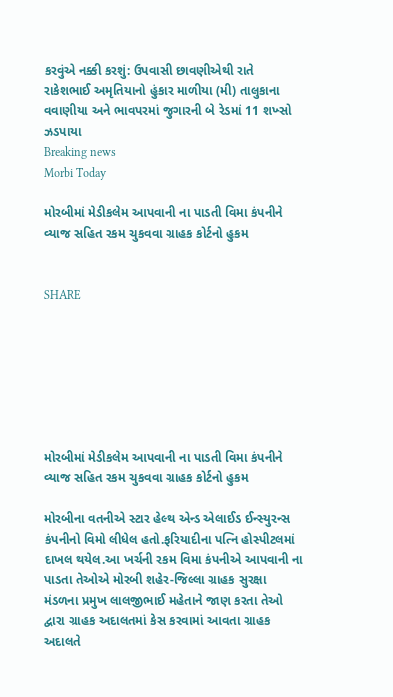કરવુંએ નક્કી કરશું: ઉપવાસી છાવણીએથી રાતે રાકેશભાઈ અમૃતિયાનો હુંકાર માળીયા (મી) તાલુકાના વવાણીયા અને ભાવપરમાં જુગારની બે રેડમાં 11 શખ્સો ઝડપાયા
Breaking news
Morbi Today

મોરબીમાં મેડીકલેમ આપવાની ના પાડતી વિમા કંપનીને વ્યાજ સહિત રકમ ચુકવવા ગ્રાહક કોર્ટનો હુકમ


SHARE







મોરબીમાં મેડીકલેમ આપવાની ના પાડતી વિમા કંપનીને વ્યાજ સહિત રકમ ચુકવવા ગ્રાહક કોર્ટનો હુકમ

મોરબીના વતનીએ સ્ટાર હેલ્થ એન્ડ એલાઈડ ઈન્સ્યુરન્સ કંપનીનો વિમો લીધેલ હતો.ફરિયાદીના પત્નિ હોસ્પીટલમાં દાખલ થયેલ.આ ખર્ચની રકમ વિમા કંપનીએ આપવાની ના પાડતા તેઓએ મોરબી શહેર-જિલ્લા ગ્રાહક સુરક્ષા મંડળના પ્રમુખ લાલજીભાઈ મહેતાને જાણ કરતા તેઓ દ્વારા ગ્રાહક અદાલતમાં કેસ કરવામાં આવતા ગ્રાહક અદાલતે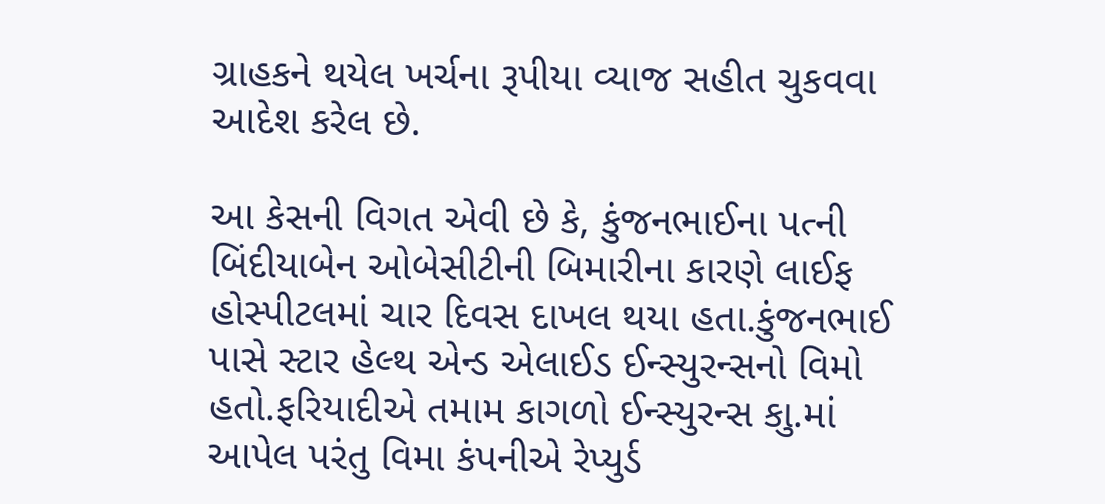ગ્રાહકને થયેલ ખર્ચના રૂપીયા વ્યાજ સહીત ચુકવવા આદેશ કરેલ છે.

આ કેસની વિગત એવી છે કે, કુંજનભાઈના પત્ની બિંદીયાબેન ઓબેસીટીની બિમારીના કારણે લાઈફ હોસ્પીટલમાં ચાર દિવસ દાખલ થયા હતા.કુંજનભાઈ પાસે સ્ટાર હેલ્થ એન્ડ એલાઈડ ઈન્સ્યુરન્સનો વિમો હતો.ફરિયાદીએ તમામ કાગળો ઈન્સ્યુરન્સ કાુ.માં આપેલ પરંતુ વિમા કંપનીએ રેપ્યુર્ડ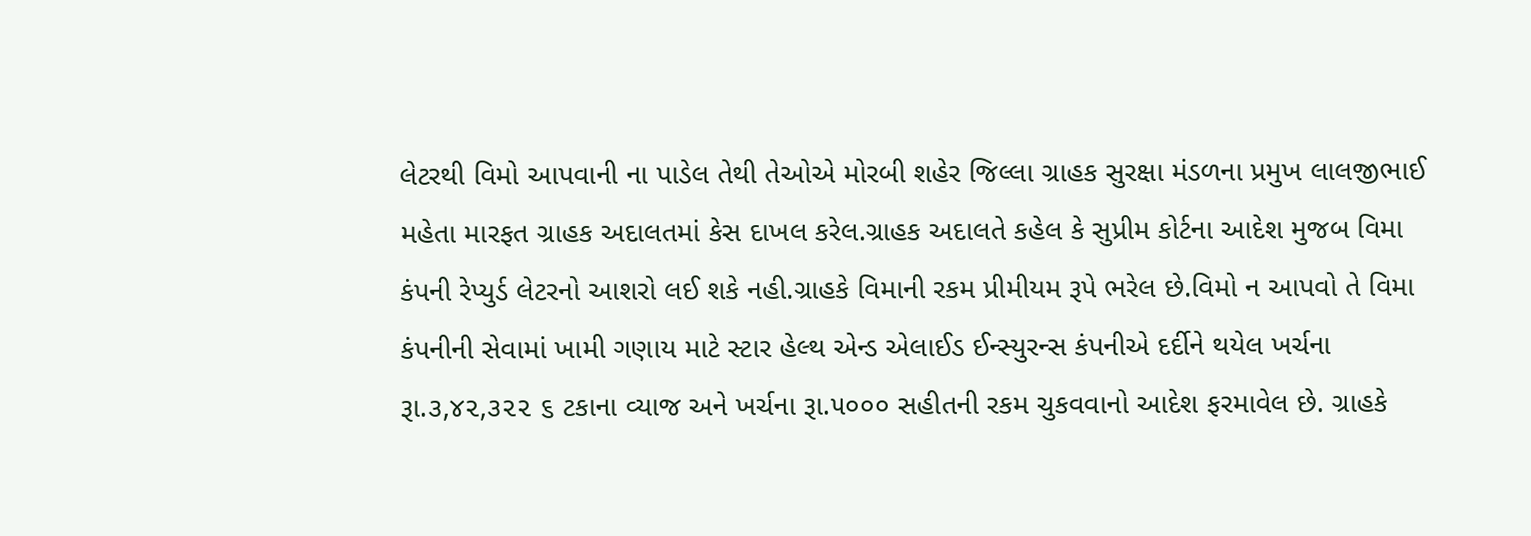લેટરથી વિમો આપવાની ના પાડેલ તેથી તેઓએ મોરબી શહેર જિલ્લા ગ્રાહક સુરક્ષા મંડળના પ્રમુખ લાલજીભાઈ મહેતા મારફત ગ્રાહક અદાલતમાં કેસ દાખલ કરેલ.ગ્રાહક અદાલતે કહેલ કે સુપ્રીમ કોર્ટના આદેશ મુજબ વિમા કંપની રેપ્યુર્ડ લેટરનો આશરો લઈ શકે નહી.ગ્રાહકે વિમાની રકમ પ્રીમીયમ રૂપે ભરેલ છે.વિમો ન આપવો તે વિમા કંપનીની સેવામાં ખામી ગણાય માટે સ્ટાર હેલ્થ એન્ડ એલાઈડ ઈન્સ્યુરન્સ કંપનીએ દર્દીને થયેલ ખર્ચના રૂા.૩,૪૨,૩૨૨ ૬ ટકાના વ્યાજ અને ખર્ચના રૂા.૫૦૦૦ સહીતની રકમ ચુકવવાનો આદેશ ફરમાવેલ છે. ગ્રાહકે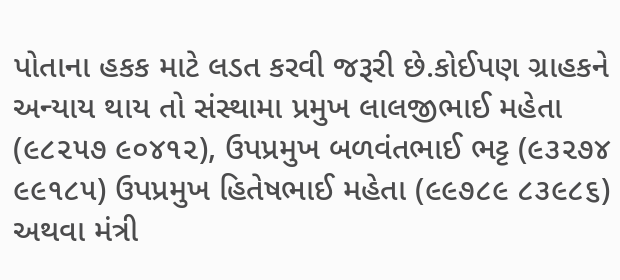પોતાના હકક માટે લડત કરવી જરૂરી છે.કોઈપણ ગ્રાહકને અન્યાય થાય તો સંસ્થામા પ્રમુખ લાલજીભાઈ મહેતા (૯૮૨૫૭ ૯૦૪૧૨), ઉપપ્રમુખ બળવંતભાઈ ભટ્ટ (૯૩૨૭૪ ૯૯૧૮૫) ઉપપ્રમુખ હિતેષભાઈ મહેતા (૯૯૭૮૯ ૮૩૯૮૬) અથવા મંત્રી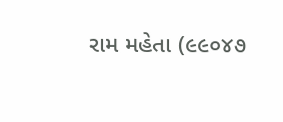રામ મહેતા (૯૯૦૪૭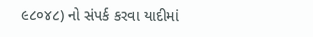૯૮૦૪૮) નો સંપર્ક કરવા યાદીમાં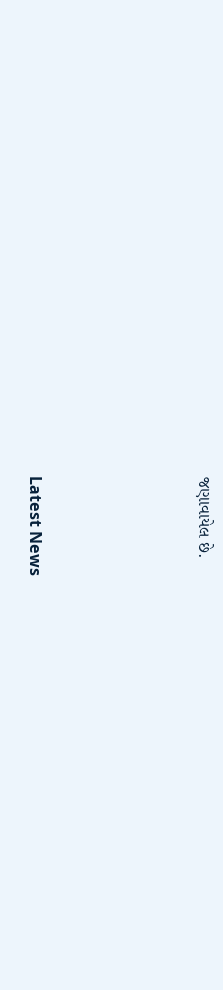જણાવાયેલ છે.






Latest News